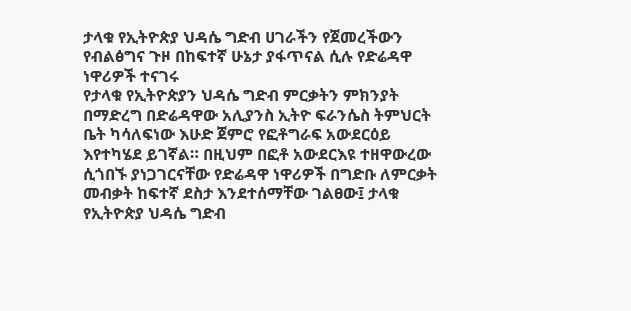ታላቁ የኢትዮጵያ ህዳሴ ግድብ ሀገራችን የጀመረችውን የብልፅግና ጉዞ በከፍተኛ ሁኔታ ያፋጥናል ሲሉ የድሬዳዋ ነዋሪዎች ተናገሩ
የታላቁ የኢትዮጵያን ህዳሴ ግድብ ምርቃትን ምክንያት በማድረግ በድሬዳዋው አሊያንስ ኢትዮ ፍራንሴስ ትምህርት ቤት ካሳለፍነው እሁድ ጀምሮ የፎቶግራፍ አውደርዕይ እየተካሄደ ይገኛል። በዚህም በፎቶ አውደርእዩ ተዘዋውረው ሲጎበኙ ያነጋገርናቸው የድሬዳዋ ነዋሪዎች በግድቡ ለምርቃት መብቃት ከፍተኛ ደስታ እንደተሰማቸው ገልፀው፤ ታላቁ የኢትዮጵያ ህዳሴ ግድብ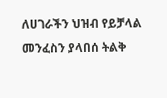ለሀገራችን ህዝብ የይቻላል መንፈስን ያላበሰ ትልቅ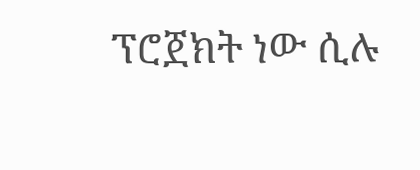ፕሮጀክት ነው ሲሉ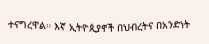ተናግረዋል። እኛ ኢትዮጲያኖች በህብረትና በአንድነት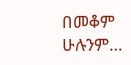በመቆም ሁሉንም…